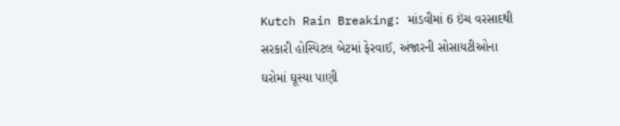Kutch Rain Breaking: માંડવીમાં 6 ઇંચ વરસાદથી સરકારી હોસ્પિટલ બેટમાં ફેરવાઈ, અંજારની સોસાયટીઓના ઘરોમાં ઘૂસ્યા પાણી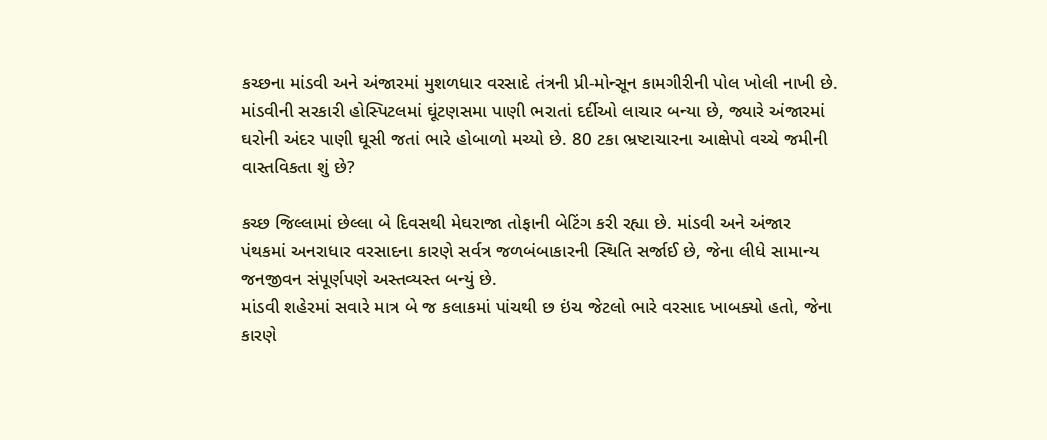કચ્છના માંડવી અને અંજારમાં મુશળધાર વરસાદે તંત્રની પ્રી-મોન્સૂન કામગીરીની પોલ ખોલી નાખી છે. માંડવીની સરકારી હોસ્પિટલમાં ઘૂંટણસમા પાણી ભરાતાં દર્દીઓ લાચાર બન્યા છે, જ્યારે અંજારમાં ઘરોની અંદર પાણી ઘૂસી જતાં ભારે હોબાળો મચ્યો છે. 80 ટકા ભ્રષ્ટાચારના આક્ષેપો વચ્ચે જમીની વાસ્તવિકતા શું છે?

કચ્છ જિલ્લામાં છેલ્લા બે દિવસથી મેઘરાજા તોફાની બેટિંગ કરી રહ્યા છે. માંડવી અને અંજાર પંથકમાં અનરાધાર વરસાદના કારણે સર્વત્ર જળબંબાકારની સ્થિતિ સર્જાઈ છે, જેના લીધે સામાન્ય જનજીવન સંપૂર્ણપણે અસ્તવ્યસ્ત બન્યું છે.
માંડવી શહેરમાં સવારે માત્ર બે જ કલાકમાં પાંચથી છ ઇંચ જેટલો ભારે વરસાદ ખાબક્યો હતો, જેના કારણે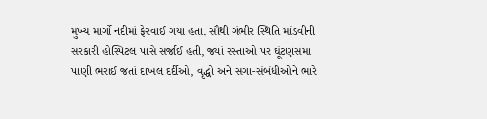મુખ્ય માર્ગો નદીમાં ફેરવાઈ ગયા હતા. સૌથી ગંભીર સ્થિતિ માંડવીની સરકારી હોસ્પિટલ પાસે સર્જાઈ હતી, જ્યાં રસ્તાઓ પર ઘૂંટણસમા પાણી ભરાઈ જતાં દાખલ દર્દીઓ, વૃદ્ધો અને સગા-સંબંધીઓને ભારે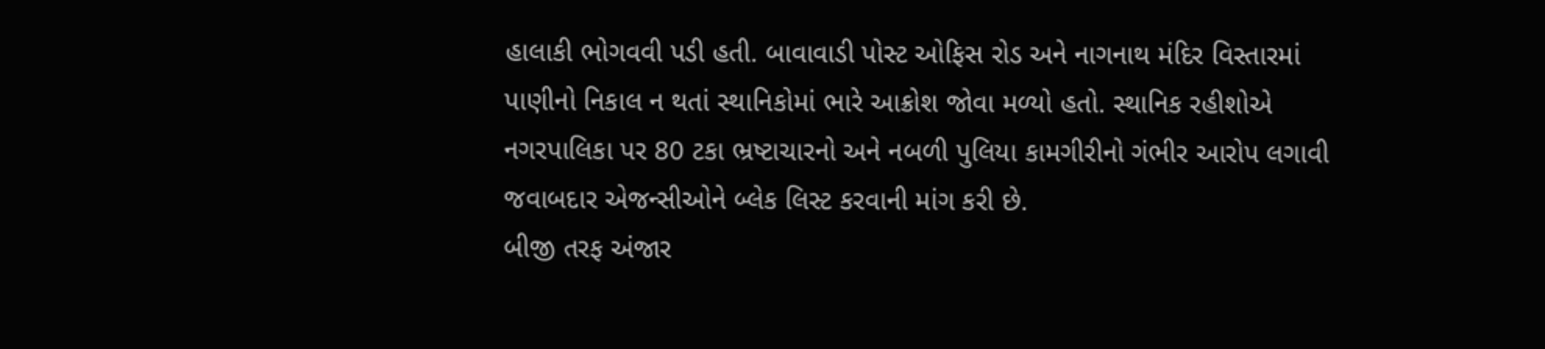હાલાકી ભોગવવી પડી હતી. બાવાવાડી પોસ્ટ ઓફિસ રોડ અને નાગનાથ મંદિર વિસ્તારમાં પાણીનો નિકાલ ન થતાં સ્થાનિકોમાં ભારે આક્રોશ જોવા મળ્યો હતો. સ્થાનિક રહીશોએ નગરપાલિકા પર 80 ટકા ભ્રષ્ટાચારનો અને નબળી પુલિયા કામગીરીનો ગંભીર આરોપ લગાવી જવાબદાર એજન્સીઓને બ્લેક લિસ્ટ કરવાની માંગ કરી છે.
બીજી તરફ અંજાર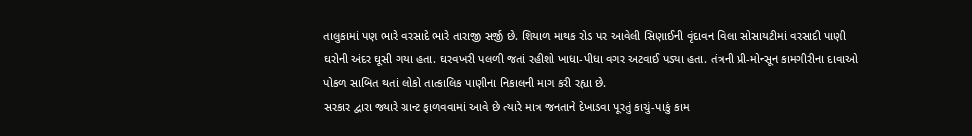તાલુકામાં પણ ભારે વરસાદે ભારે તારાજી સર્જી છે. શિયાળ માથક રોડ પર આવેલી સિણાઈની વૃંદાવન વિલા સોસાયટીમાં વરસાદી પાણી ઘરોની અંદર ઘૂસી ગયા હતા. ઘરવખરી પલળી જતાં રહીશો ખાધા-પીધા વગર અટવાઈ પડ્યા હતા. તંત્રની પ્રી-મોન્સૂન કામગીરીના દાવાઓ પોકળ સાબિત થતાં લોકો તાત્કાલિક પાણીના નિકાલની માગ કરી રહ્યા છે.
સરકાર દ્વારા જ્યારે ગ્રાન્ટ ફાળવવામાં આવે છે ત્યારે માત્ર જનતાને દેખાડવા પૂરતું કાચું-પાકું કામ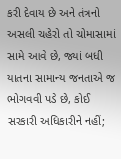કરી દેવાય છે અને તંત્રનો અસલી ચહેરો તો ચોમાસામાં સામે આવે છે, જ્યાં બધી યાતના સામાન્ય જનતાએ જ ભોગવવી પડે છે, કોઈ સરકારી અધિકારીને નહીં;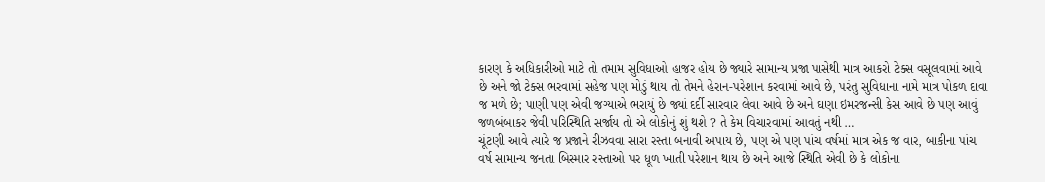કારણ કે અધિકારીઓ માટે તો તમામ સુવિધાઓ હાજર હોય છે જ્યારે સામાન્ય પ્રજા પાસેથી માત્ર આકરો ટેક્સ વસૂલવામાં આવે છે અને જો ટેક્સ ભરવામાં સહેજ પણ મોડું થાય તો તેમને હેરાન-પરેશાન કરવામાં આવે છે, પરંતુ સુવિધાના નામે માત્ર પોકળ દાવા જ મળે છે; પાણી પણ એવી જગ્યાએ ભરાયું છે જ્યાં દર્દી સારવાર લેવા આવે છે અને ઘણા ઇમરજન્સી કેસ આવે છે પણ આવું જળબંબાકર જેવી પરિસ્થિતિ સર્જાય તો એ લોકોનું શું થશે ? તે કેમ વિચારવામાં આવતું નથી …
ચૂંટણી આવે ત્યારે જ પ્રજાને રીઝવવા સારા રસ્તા બનાવી અપાય છે, પણ એ પણ પાંચ વર્ષમાં માત્ર એક જ વાર, બાકીના પાંચ વર્ષ સામાન્ય જનતા બિસ્માર રસ્તાઓ પર ધૂળ ખાતી પરેશાન થાય છે અને આજે સ્થિતિ એવી છે કે લોકોના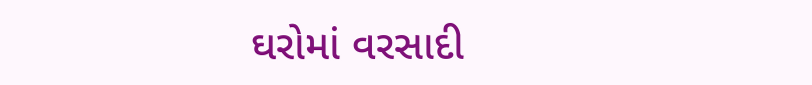ઘરોમાં વરસાદી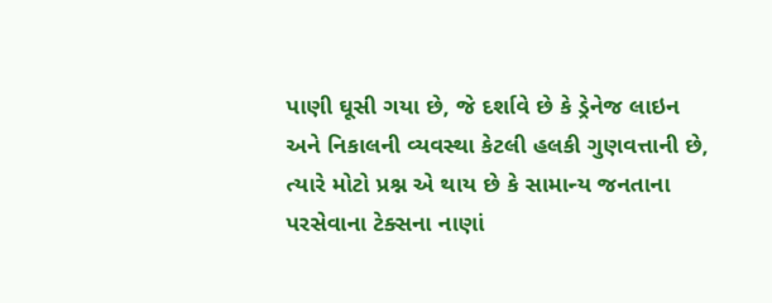પાણી ઘૂસી ગયા છે, જે દર્શાવે છે કે ડ્રેનેજ લાઇન અને નિકાલની વ્યવસ્થા કેટલી હલકી ગુણવત્તાની છે, ત્યારે મોટો પ્રશ્ન એ થાય છે કે સામાન્ય જનતાના પરસેવાના ટેક્સના નાણાં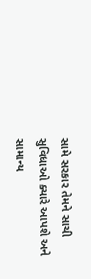સામે સરકાર તેમને સાચી સુવિધાઓ ક્યારે આપશે અને સામાન્ય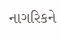નાગરિકને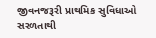જીવનજરૂરી પ્રાથમિક સુવિધાઓ સરળતાથી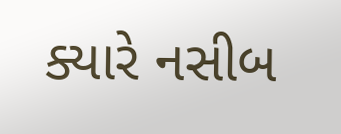ક્યારે નસીબ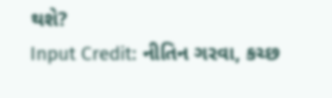થશે?
Input Credit: નીતિન ગરવા, કચ્છ